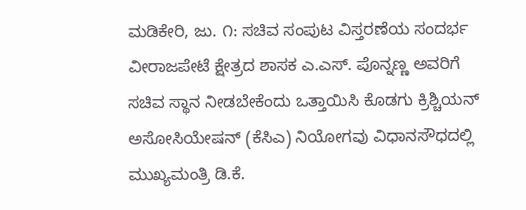ಮಡಿಕೇರಿ, ಜು. ೧: ಸಚಿವ ಸಂಪುಟ ವಿಸ್ತರಣೆಯ ಸಂದರ್ಭ ವೀರಾಜಪೇಟೆ ಕ್ಷೇತ್ರದ ಶಾಸಕ ಎ.ಎಸ್. ಪೊನ್ನಣ್ಣ ಅವರಿಗೆ ಸಚಿವ ಸ್ಥಾನ ನೀಡಬೇಕೆಂದು ಒತ್ತಾಯಿಸಿ ಕೊಡಗು ಕ್ರಿಶ್ಚಿಯನ್ ಅಸೋಸಿಯೇಷನ್ (ಕೆಸಿಎ) ನಿಯೋಗವು ವಿಧಾನಸೌಧದಲ್ಲಿ ಮುಖ್ಯಮಂತ್ರಿ ಡಿ.ಕೆ.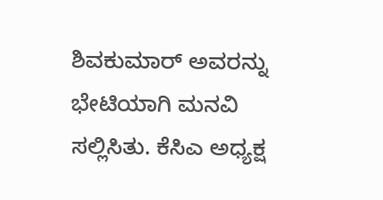ಶಿವಕುಮಾರ್ ಅವರನ್ನು ಭೇಟಿಯಾಗಿ ಮನವಿ ಸಲ್ಲಿಸಿತು. ಕೆಸಿಎ ಅಧ್ಯಕ್ಷ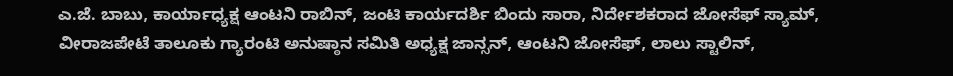ಎ.ಜೆ. ಬಾಬು, ಕಾರ್ಯಾಧ್ಯಕ್ಷ ಆಂಟನಿ ರಾಬಿನ್, ಜಂಟಿ ಕಾರ್ಯದರ್ಶಿ ಬಿಂದು ಸಾರಾ, ನಿರ್ದೇಶಕರಾದ ಜೋಸೆಫ್ ಸ್ಯಾಮ್, ವೀರಾಜಪೇಟೆ ತಾಲೂಕು ಗ್ಯಾರಂಟಿ ಅನುಷ್ಠಾನ ಸಮಿತಿ ಅಧ್ಯಕ್ಷ ಜಾನ್ಸನ್, ಆಂಟನಿ ಜೋಸೆಫ್, ಲಾಲು ಸ್ಟಾಲಿನ್,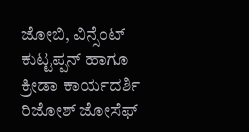ಜೋಬಿ, ವಿನ್ಸೆಂಟ್ ಕುಟ್ಟಪ್ಪನ್ ಹಾಗೂ ಕ್ರೀಡಾ ಕಾರ್ಯದರ್ಶಿ ರಿಜೋಶ್ ಜೋಸೆಫ್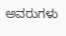ಅವರುಗಳು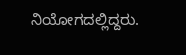ನಿಯೋಗದಲ್ಲಿದ್ದರು.